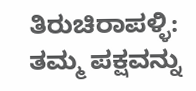ತಿರುಚಿರಾಪಳ್ಳಿ: ತಮ್ಮ ಪಕ್ಷವನ್ನು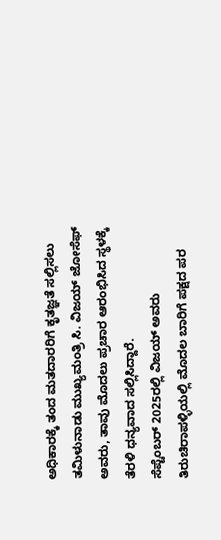ಅಧಿಕಾರಕ್ಕೆ ತಂದ ಮತದಾರರಿಗೆ ಕೃತಜ್ಞತೆ ಸಲ್ಲಿಸಲು ತಮಿಳುನಾಡು ಮುಖ್ಯಮಂತ್ರಿ ಸಿ. ವಿಜಯ್ ಜೋಸೆಫ್ ಅವರು, ತಾವು ಮೊದಲು ಪ್ರಚಾರ ಆರಂಭಿಸಿದ ಸ್ಥಳಕ್ಕೆ ತೆರಳಿ ಧನ್ಯವಾದ ಸಲ್ಲಿಸಿದ್ದಾರೆ.
ಸೆಪ್ಟೆಂಬರ್ 2025ರಲ್ಲಿ ವಿಜಯ್ ಅವರು ತಿರುಚಿರಾಪಳ್ಳಿಯಲ್ಲಿ ಮೊದಲ ಬಾರಿಗೆ ಪಕ್ಷದ ಪರ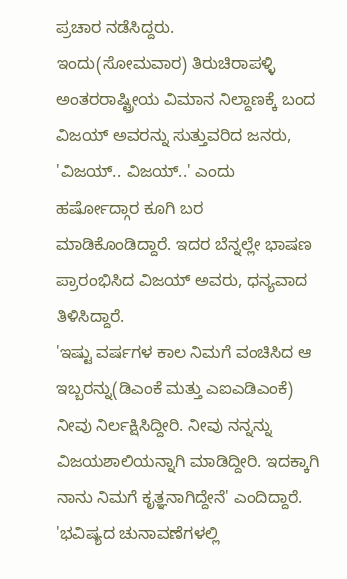ಪ್ರಚಾರ ನಡೆಸಿದ್ದರು.
ಇಂದು(ಸೋಮವಾರ) ತಿರುಚಿರಾಪಳ್ಳಿ ಅಂತರರಾಷ್ಟ್ರೀಯ ವಿಮಾನ ನಿಲ್ದಾಣಕ್ಕೆ ಬಂದ ವಿಜಯ್ ಅವರನ್ನು ಸುತ್ತುವರಿದ ಜನರು, 'ವಿಜಯ್.. ವಿಜಯ್..' ಎಂದು ಹರ್ಷೋದ್ಗಾರ ಕೂಗಿ ಬರ ಮಾಡಿಕೊಂಡಿದ್ದಾರೆ. ಇದರ ಬೆನ್ನಲ್ಲೇ ಭಾಷಣ ಪ್ರಾರಂಭಿಸಿದ ವಿಜಯ್ ಅವರು, ಧನ್ಯವಾದ ತಿಳಿಸಿದ್ದಾರೆ.
'ಇಷ್ಟು ವರ್ಷಗಳ ಕಾಲ ನಿಮಗೆ ವಂಚಿಸಿದ ಆ ಇಬ್ಬರನ್ನು(ಡಿಎಂಕೆ ಮತ್ತು ಎಐಎಡಿಎಂಕೆ) ನೀವು ನಿರ್ಲಕ್ಷಿಸಿದ್ದೀರಿ. ನೀವು ನನ್ನನ್ನು ವಿಜಯಶಾಲಿಯನ್ನಾಗಿ ಮಾಡಿದ್ದೀರಿ. ಇದಕ್ಕಾಗಿ ನಾನು ನಿಮಗೆ ಕೃತ್ಞನಾಗಿದ್ದೇನೆ' ಎಂದಿದ್ದಾರೆ.
'ಭವಿಷ್ಯದ ಚುನಾವಣೆಗಳಲ್ಲಿ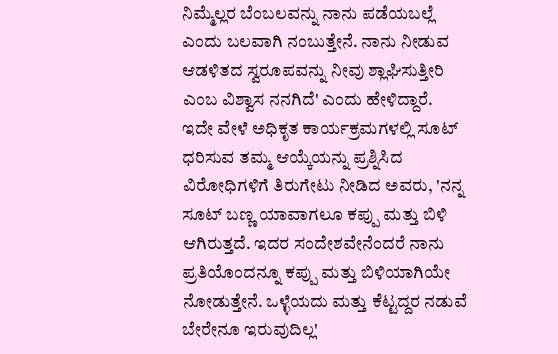ನಿಮ್ಮೆಲ್ಲರ ಬೆಂಬಲವನ್ನು ನಾನು ಪಡೆಯಬಲ್ಲೆ ಎಂದು ಬಲವಾಗಿ ನಂಬುತ್ತೇನೆ. ನಾನು ನೀಡುವ ಆಡಳಿತದ ಸ್ವರೂಪವನ್ನು ನೀವು ಶ್ಲಾಘಿಸುತ್ತೀರಿ ಎಂಬ ವಿಶ್ವಾಸ ನನಗಿದೆ' ಎಂದು ಹೇಳಿದ್ದಾರೆ.
ಇದೇ ವೇಳೆ ಅಧಿಕೃತ ಕಾರ್ಯಕ್ರಮಗಳಲ್ಲಿ ಸೂಟ್ ಧರಿಸುವ ತಮ್ಮ ಆಯ್ಕೆಯನ್ನು ಪ್ರಶ್ನಿಸಿದ ವಿರೋಧಿಗಳಿಗೆ ತಿರುಗೇಟು ನೀಡಿದ ಅವರು, 'ನನ್ನ ಸೂಟ್ ಬಣ್ಣ ಯಾವಾಗಲೂ ಕಪ್ಪು ಮತ್ತು ಬಿಳಿ ಆಗಿರುತ್ತದೆ. ಇದರ ಸಂದೇಶವೇನೆಂದರೆ ನಾನು ಪ್ರತಿಯೊಂದನ್ನೂ ಕಪ್ಪು ಮತ್ತು ಬಿಳಿಯಾಗಿಯೇ ನೋಡುತ್ತೇನೆ. ಒಳ್ಳೆಯದು ಮತ್ತು ಕೆಟ್ಟದ್ದರ ನಡುವೆ ಬೇರೇನೂ ಇರುವುದಿಲ್ಲ'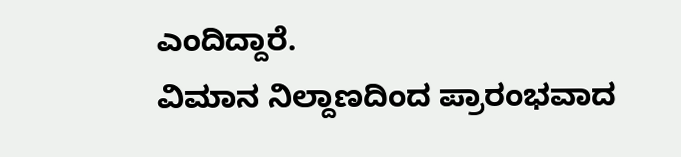ಎಂದಿದ್ದಾರೆ.
ವಿಮಾನ ನಿಲ್ದಾಣದಿಂದ ಪ್ರಾರಂಭವಾದ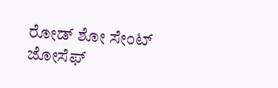ರೋಡ್ ಶೋ ಸೇಂಟ್ ಜೋಸೆಫ್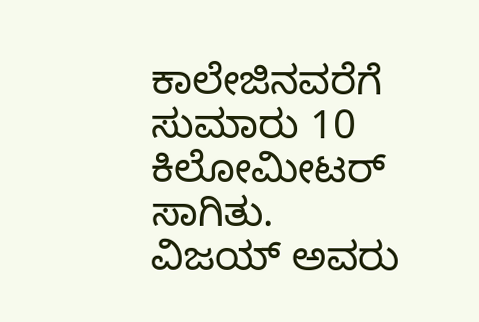ಕಾಲೇಜಿನವರೆಗೆ ಸುಮಾರು 10 ಕಿಲೋಮೀಟರ್ ಸಾಗಿತು.
ವಿಜಯ್ ಅವರು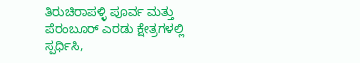ತಿರುಚಿರಾಪಳ್ಳಿ ಪೂರ್ವ ಮತ್ತು ಪೆರಂಬೂರ್ ಎರಡು ಕ್ಷೇತ್ರಗಳಲ್ಲಿ ಸ್ಪರ್ಧಿಸಿ,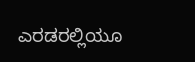ಎರಡರಲ್ಲಿಯೂ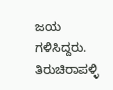ಜಯ ಗಳಿಸಿದ್ದರು. ತಿರುಚಿರಾಪಳ್ಳಿ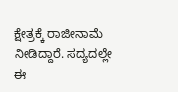ಕ್ಷೇತ್ರಕ್ಕೆ ರಾಜೀನಾಮೆ ನೀಡಿದ್ದಾರೆ. ಸದ್ಯದಲ್ಲೇ ಈ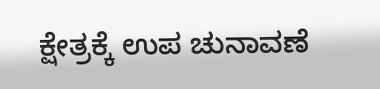ಕ್ಷೇತ್ರಕ್ಕೆ ಉಪ ಚುನಾವಣೆ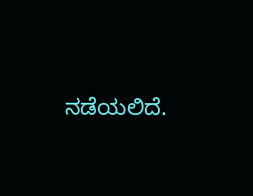ನಡೆಯಲಿದೆ.